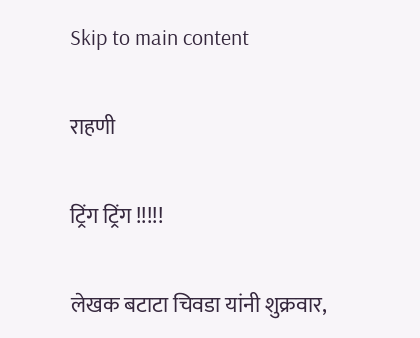Skip to main content

राहणी

ट्रिंग ट्रिंग !!!!!

लेखक बटाटा चिवडा यांनी शुक्रवार,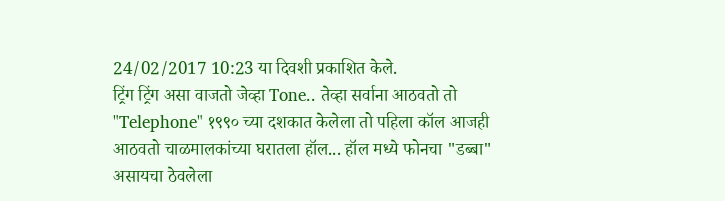24/02/2017 10:23 या दिवशी प्रकाशित केले.
ट्रिंग ट्रिंग असा वाजतो जेव्हा Tone.. तेव्हा सर्वाना आठवतो तो "Telephone" १९९० च्या दशकात केलेला तो पहिला कॉल आजही आठवतो चाळमालकांच्या घरातला हॉल... हॉल मध्ये फोनचा "डब्बा" असायचा ठेवलेला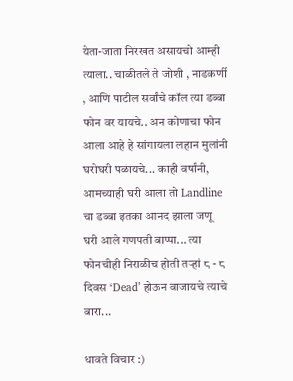येता-जाता निरखत असायचो आम्ही त्याला.. चाळीतले ते जोशी , नाडकर्णी , आणि पाटील सर्वांचे कॉल त्या डब्बा फोन वर यायचे.. अन कोणाचा फोन आला आहे हे सांगायला लहान मुलांनी घरोघरी पळायचे... काही वर्षांनी, आमच्याही घरी आला तो Landline चा डब्बा इतका आनद झाला जणू घरी आले गणपती बाप्पा... त्या फोनचीही निराळीच होती तऱ्हां ८ - ८ दिवस ‘Dead’ होऊन वाजायचे त्याचे बारा...

धावते विचार :)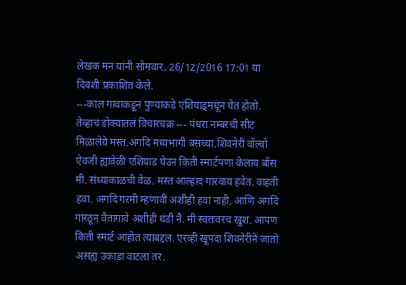लेखक मन यांनी सोमवार, 26/12/2016 17:01 या दिवशी प्रकाशित केले.
---काल गावाकडून पुण्याकडे एशियाड्मधून येत होतो. तेव्हाचं डोक्यातलं विचारचक्र --- पंधरा नम्बरची सीट मिळालेये मस्त.अगदि मध्यभागी बसच्या.शिवनेरी वॉल्वो ऐवजी ह्यावेळी एशियाड घेउन किती स्मार्टपणा केलाय बॉस मी. संध्याकाळची वेळ. मस्त आल्हाद गारवाय हवेत. वाहती हवा. अगदि गरमी म्हणावी अशीही हवा नाही, आणि अगदि गारठून वैतागावे अशीही थंडी नै. मी स्वतःवरच खुश. आपण किती स्मार्ट आहोत त्याबद्दल. एरव्ही खूपदा शिवनेरीने जातो असह्य उकाडा वाटला तर.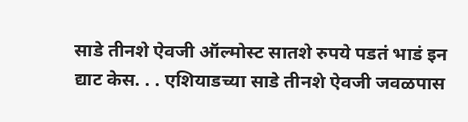साडे तीनशे ऐवजी ऑल्मोस्ट सातशे रुपये पडतं भाडं इन द्याट केस. . . एशियाडच्या साडे तीनशे ऐवजी जवळपास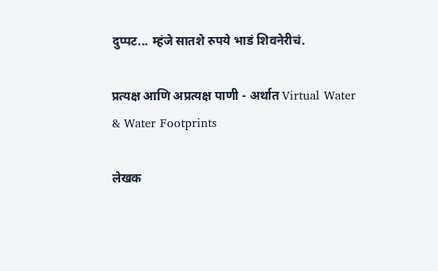दुप्पट... म्हंजे सातशे रुपये भाडं शिवनेरीचं.

प्रत्यक्ष आणि अप्रत्यक्ष पाणी - अर्थात Virtual Water & Water Footprints

लेखक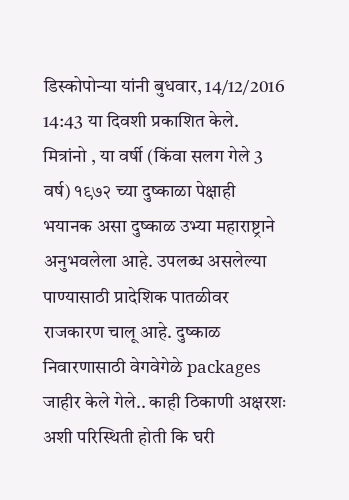डिस्कोपोन्या यांनी बुधवार, 14/12/2016 14:43 या दिवशी प्रकाशित केले.
मित्रांनो , या वर्षी (किंवा सलग गेले 3 वर्ष) १९७२ च्या दुष्काळा पेक्षाही भयानक असा दुष्काळ उभ्या महाराष्ट्राने अनुभवलेला आहे. उपलब्ध असलेल्या पाण्यासाठी प्रादेशिक पातळीवर राजकारण चालू आहे. दुष्काळ निवारणासाठी वेगवेगेळे packages जाहीर केले गेले.. काही ठिकाणी अक्षरशः अशी परिस्थिती होती कि घरी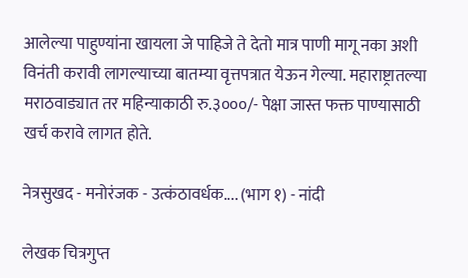आलेल्या पाहुण्यांना खायला जे पाहिजे ते देतो मात्र पाणी मागू नका अशी विनंती करावी लागल्याच्या बातम्या वृत्तपत्रात येऊन गेल्या. महाराष्ट्रातल्या मराठवाड्यात तर महिन्याकाठी रु.३०००/- पेक्षा जास्त फक्त पाण्यासाठी खर्च करावे लागत होते.

नेत्रसुखद - मनोरंजक - उत्कंठावर्धक.... (भाग १) - नांदी

लेखक चित्रगुप्त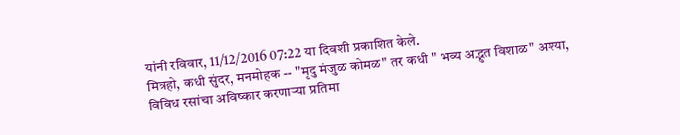यांनी रविवार, 11/12/2016 07:22 या दिवशी प्रकाशित केले.
मित्रहो, कधी सुंदर, मनमोहक -- "मृदु मंजुळ कोमळ" तर कधी " भव्य अद्भुत विशाळ" अश्या, विविध रसांचा अविष्कार करणाऱ्या प्रतिमा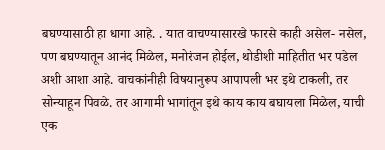बघण्यासाठी हा धागा आहे. . यात वाचण्यासारखे फारसे काही असेल- नसेल, पण बघण्यातून आनंद मिळेल, मनोरंजन होईल, थोडीशी माहितीत भर पडेल अशी आशा आहे. वाचकांनीही विषयानुरूप आपापली भर इथे टाकली, तर सोन्याहून पिवळे. तर आगामी भागांतून इथे काय काय बघायला मिळेल, याची एक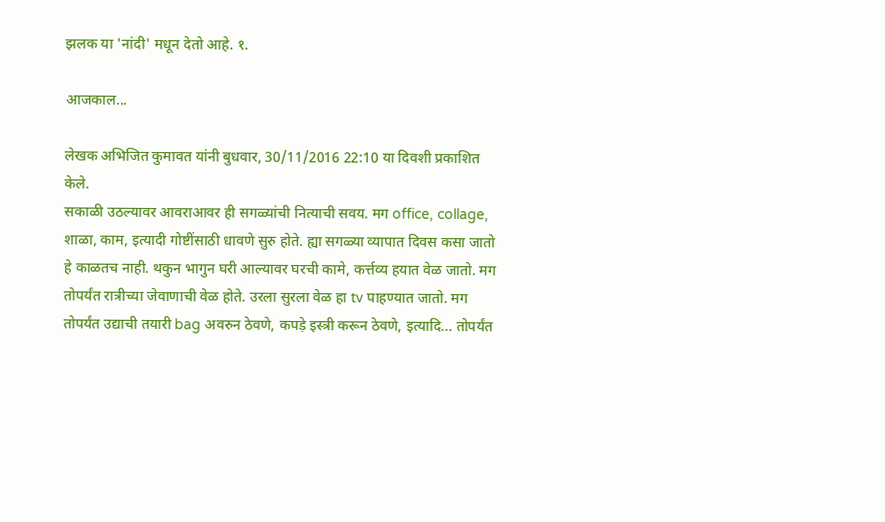झलक या 'नांदी' मधून देतो आहे. १.

आजकाल...

लेखक अभिजित कुमावत यांनी बुधवार, 30/11/2016 22:10 या दिवशी प्रकाशित केले.
सकाळी उठल्यावर आवराआवर ही सगळ्यांची नित्याची सवय. मग office, collage, शाळा, काम, इत्यादी गोष्टींसाठी धावणे सुरु होते. ह्या सगळ्या व्यापात दिवस कसा जातो हे काळतच नाही. थकुन भागुन घरी आल्यावर घरची कामे, कर्त्तव्य हयात वेळ जातो. मग तोपर्यंत रात्रीच्या जेवाणाची वेळ होते. उरला सुरला वेळ हा tv पाहण्यात जातो. मग तोपर्यंत उद्याची तयारी bag अवरुन ठेवणे, कपड़े इस्त्री करून ठेवणे, इत्यादि... तोपर्यंत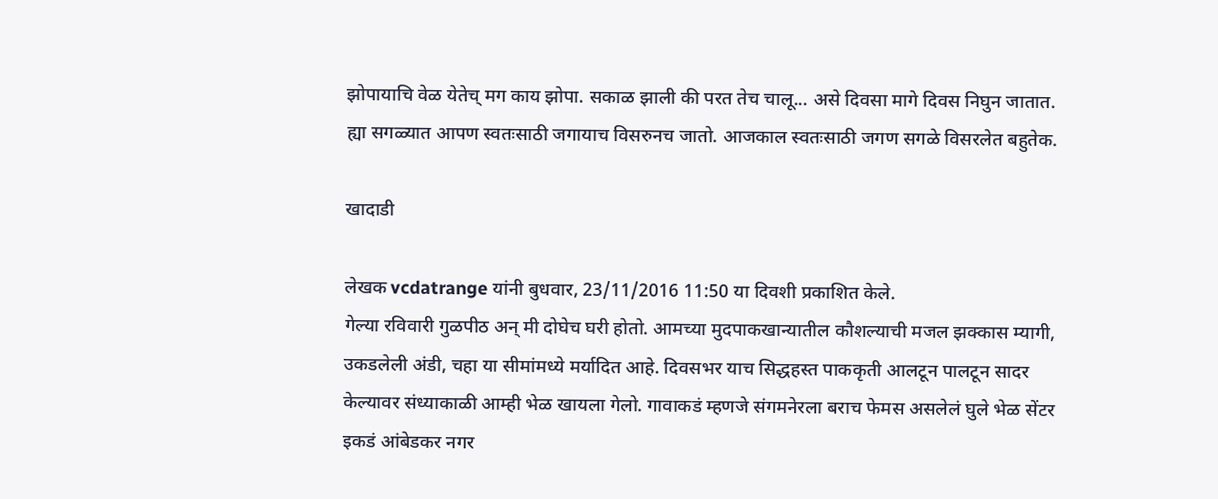झोपायाचि वेळ येतेच् मग काय झोपा. सकाळ झाली की परत तेच चालू... असे दिवसा मागे दिवस निघुन जातात. ह्या सगळ्यात आपण स्वतःसाठी जगायाच विसरुनच जातो. आजकाल स्वतःसाठी जगण सगळे विसरलेत बहुतेक.

खादाडी

लेखक vcdatrange यांनी बुधवार, 23/11/2016 11:50 या दिवशी प्रकाशित केले.
गेल्या रविवारी गुळपीठ अन् मी दोघेच घरी होतो. आमच्या मुदपाकखान्यातील कौशल्याची मजल झक्कास म्यागी, उकडलेली अंडी, चहा या सीमांमध्ये मर्यादित आहे. दिवसभर याच सिद्धहस्त पाककृती आलटून पालटून सादर केल्यावर संध्याकाळी आम्ही भेळ खायला गेलो. गावाकडं म्हणजे संगमनेरला बराच फेमस असलेलं घुले भेळ सेंटर इकडं आंबेडकर नगर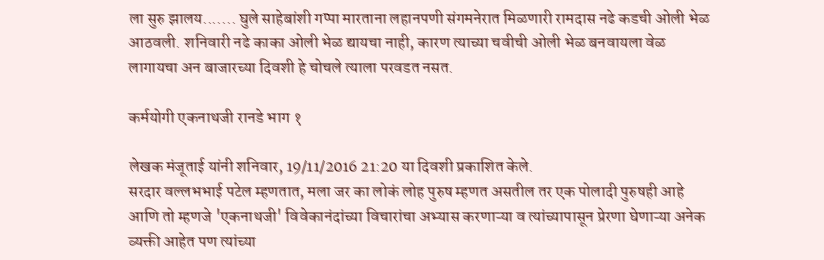ला सुरु झालय....... घुले साहेबांशी गप्पा मारताना लहानपणी संगमनेरात मिळणारी रामदास नढे कडची ओली भेळ आठवली. शनिवारी नढे काका ओली भेळ द्यायचा नाही, कारण त्याच्या चवीची ओली भेळ बनवायला वेळ लागायचा अन बाजारच्या दिवशी हे चोचले त्याला परवडत नसत.

कर्मयोगी एकनाथजी रानडे भाग १

लेखक मंजूताई यांनी शनिवार, 19/11/2016 21:20 या दिवशी प्रकाशित केले.
सरदार वल्लभभाई पटेल म्हणतात, मला जर का लोकं लोह पुरुष म्हणत असतील तर एक पोलादी पुरुषही आहे आणि तो म्हणजे 'एकनाथजी' विवेकानंदांच्या विचारांचा अभ्यास करणाऱ्या व त्यांच्यापासून प्रेरणा घेणाऱ्या अनेक व्यक्ती आहेत पण त्यांच्या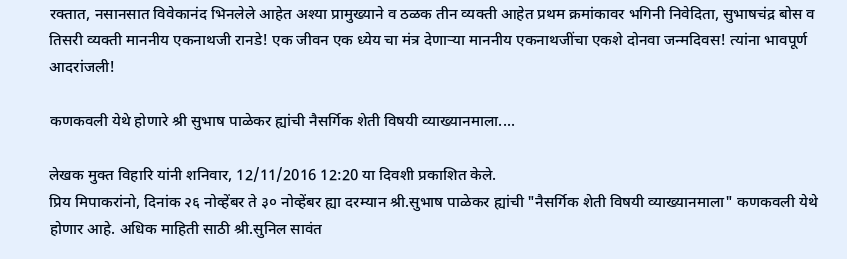रक्तात, नसानसात विवेकानंद भिनलेले आहेत अश्या प्रामुख्याने व ठळक तीन व्यक्ती आहेत प्रथम क्रमांकावर भगिनी निवेदिता, सुभाषचंद्र बोस व तिसरी व्यक्ती माननीय एकनाथजी रानडे! एक जीवन एक ध्येय चा मंत्र देणाऱ्या माननीय एकनाथजींचा एकशे दोनवा जन्मदिवस! त्यांना भावपूर्ण आदरांजली!

कणकवली येथे होणारे श्री सुभाष पाळेकर ह्यांची नैसर्गिक शेती विषयी व्याख्यानमाला....

लेखक मुक्त विहारि यांनी शनिवार, 12/11/2016 12:20 या दिवशी प्रकाशित केले.
प्रिय मिपाकरांनो, दिनांक २६ नोव्हेंबर ते ३० नोव्हेंबर ह्या दरम्यान श्री.सुभाष पाळेकर ह्यांची "नैसर्गिक शेती विषयी व्याख्यानमाला" कणकवली येथे होणार आहे. अधिक माहिती साठी श्री.सुनिल सावंत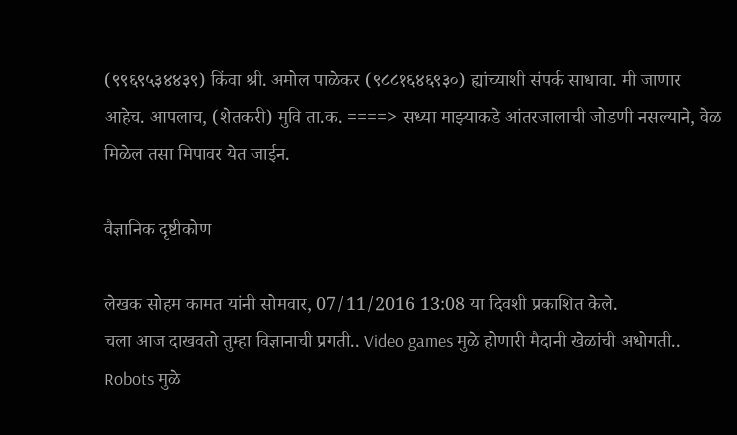(९९६९५३४४३९) किंवा श्री. अमोल पाळेकर (९८८१६४६९३०) ह्यांच्याशी संपर्क साधावा. मी जाणार आहेच. आपलाच, (शेतकरी) मुवि ता.क. ====> सध्या माझ्याकडे आंतरजालाची जोडणी नसल्याने, वेळ मिळेल तसा मिपावर येत जाईन.

वैज्ञानिक दृष्टीकोण

लेखक सोहम कामत यांनी सोमवार, 07/11/2016 13:08 या दिवशी प्रकाशित केले.
चला आज दाखवतो तुम्हा विज्ञानाची प्रगती.. Video games मुळे होणारी मैदानी खेळांची अधोगती.. Robots मुळे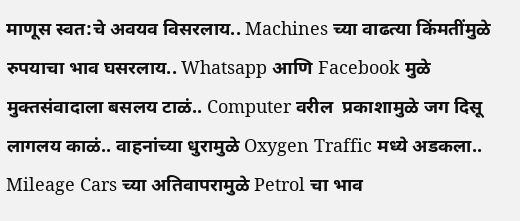माणूस स्वत:चे अवयव विसरलाय.. Machines च्या वाढत्या किंमतींमुळे रुपयाचा भाव घसरलाय.. Whatsapp आणि Facebook मुळे मुक्तसंवादाला बसलय टाळं.. Computer वरील  प्रकाशामुळे जग दिसू लागलय काळं.. वाहनांच्या धुरामुळे Oxygen Traffic मध्ये अडकला.. Mileage Cars च्या अतिवापरामुळे Petrol चा भाव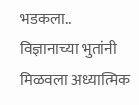भडकला.. विज्ञानाच्या भुतांनी मिळवला अध्यात्मिक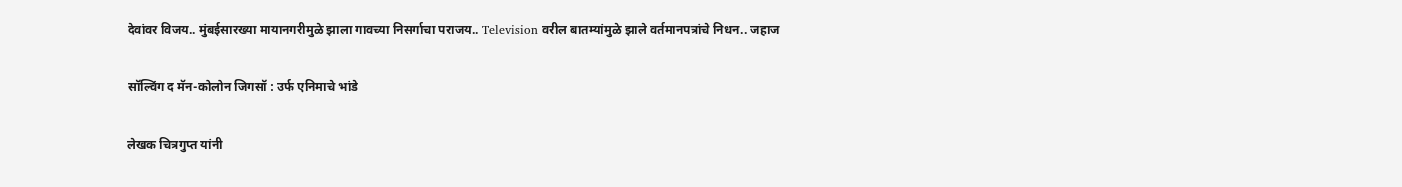देवांवर विजय.. मुंबईसारख्या मायानगरीमुळे झाला गावच्या निसर्गाचा पराजय.. Television वरील बातम्यांमुळे झाले वर्तमानपत्रांचे निधन.. जहाज

सॉल्विंग द मॅन-कोलोन जिगसॉ : उर्फ एनिमाचे भांडे

लेखक चित्रगुप्त यांनी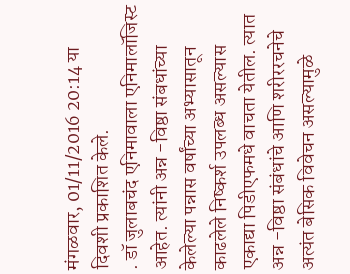मंगळवार, 01/11/2016 20:14 या दिवशी प्रकाशित केले.
. डॉ जुलाबचंद एनिमावाला एनिमालॉजिस्ट आहेत. त्यांनी अन्न -विष्ठा संबधांच्या केलेल्या पन्नास वर्षांच्या अभ्यासातून काढलेले निष्कर्श उपलब्ध असल्यास एकाद्या पिडीएफमधे वाचता येतील. त्यात अन्न -विष्ठा संबंधांचे आणि शरीररचनेचे अत्यंत बेसिक विवेचन असल्यामुळे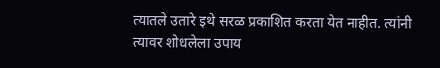त्यातले उतारे इथे सरळ प्रकाशित करता येत नाहीत. त्यांनी त्यावर शोधलेला उपाय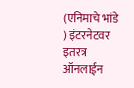(एनिमाचे भांडे ) इंटरनेटवर इतरत्र ऑनलाईन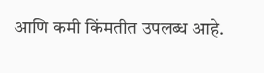आणि कमी किंमतीत उपलब्ध आहे.